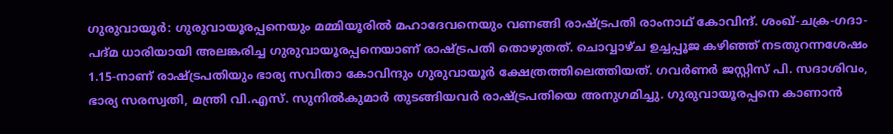ഗുരുവായൂർ: ഗുരുവായൂരപ്പനെയും മമ്മിയൂരിൽ മഹാദേവനെയും വണങ്ങി രാഷ്ട്രപതി രാംനാഥ് കോവിന്ദ്. ശംഖ്-ചക്ര-ഗദാ-പദ്മ ധാരിയായി അലങ്കരിച്ച ഗുരുവായൂരപ്പനെയാണ് രാഷ്ട്രപതി തൊഴുതത്. ചൊവ്വാഴ്ച ഉച്ചപ്പൂജ കഴിഞ്ഞ് നടതുറന്നശേഷം 1.15-നാണ് രാഷ്ട്രപതിയും ഭാര്യ സവിതാ കോവിന്ദും ഗുരുവായൂർ ക്ഷേത്രത്തിലെത്തിയത്. ഗവർണർ ജസ്റ്റിസ് പി. സദാശിവം, ഭാര്യ സരസ്വതി, മന്ത്രി വി.എസ്. സുനിൽകുമാർ തുടങ്ങിയവർ രാഷ്ട്രപതിയെ അനുഗമിച്ചു. ഗുരുവായൂരപ്പനെ കാണാൻ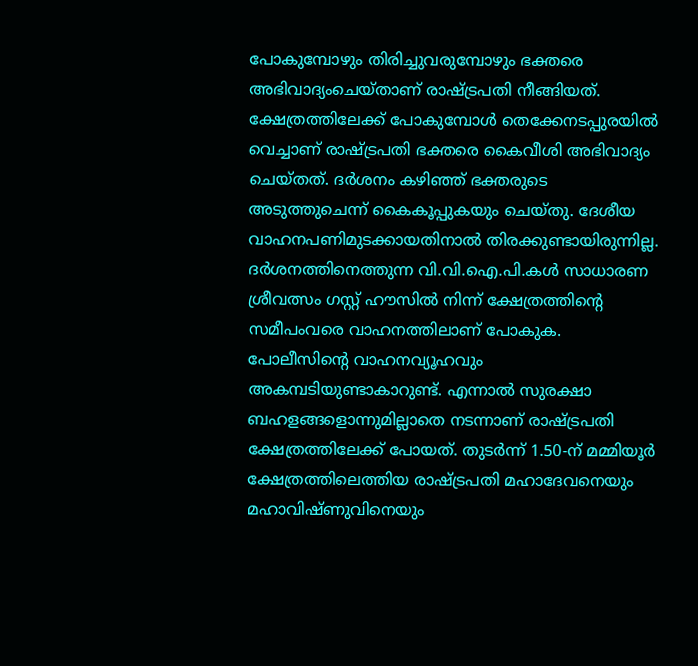പോകുമ്പോഴും തിരിച്ചുവരുമ്പോഴും ഭക്തരെ അഭിവാദ്യംചെയ്താണ് രാഷ്ട്രപതി നീങ്ങിയത്. ക്ഷേത്രത്തിലേക്ക് പോകുമ്പോൾ തെക്കേനടപ്പുരയിൽ വെച്ചാണ് രാഷ്ട്രപതി ഭക്തരെ കൈവീശി അഭിവാദ്യം ചെയ്തത്. ദർശനം കഴിഞ്ഞ് ഭക്തരുടെ അടുത്തുചെന്ന് കൈകൂപ്പുകയും ചെയ്തു. ദേശീയ വാഹനപണിമുടക്കായതിനാൽ തിരക്കുണ്ടായിരുന്നില്ല. ദർശനത്തിനെത്തുന്ന വി.വി.ഐ.പി.കൾ സാധാരണ ശ്രീവത്സം ഗസ്റ്റ് ഹൗസിൽ നിന്ന് ക്ഷേത്രത്തിന്റെ സമീപംവരെ വാഹനത്തിലാണ് പോകുക. പോലീസിന്റെ വാഹനവ്യൂഹവും അകമ്പടിയുണ്ടാകാറുണ്ട്. എന്നാൽ സുരക്ഷാ ബഹളങ്ങളൊന്നുമില്ലാതെ നടന്നാണ് രാഷ്ട്രപതി ക്ഷേത്രത്തിലേക്ക് പോയത്. തുടർന്ന് 1.50-ന് മമ്മിയൂർ ക്ഷേത്രത്തിലെത്തിയ രാഷ്ട്രപതി മഹാദേവനെയും മഹാവിഷ്ണുവിനെയും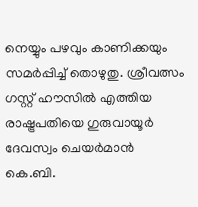നെയ്യും പഴവും കാണിക്കയും സമർപ്പിച്ച് തൊഴുതു. ശ്രീവത്സം ഗസ്റ്റ് ഹൗസിൽ എത്തിയ രാഷ്ട്രപതിയെ ഗുരുവായൂർ ദേവസ്വം ചെയർമാൻ കെ.ബി.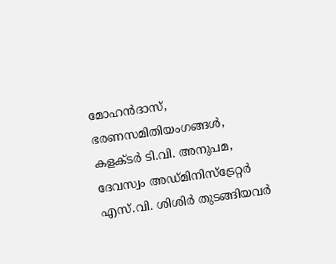മോഹൻദാസ്, ഭരണസമിതിയംഗങ്ങൾ, കളക്ടർ ടി.വി. അനുപമ, ദേവസ്വം അഡ്മിനിസ്ട്രേറ്റർ എസ്.വി. ശിശിർ തുടങ്ങിയവർ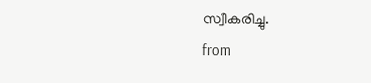സ്വീകരിച്ചു.
from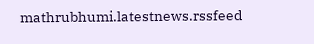mathrubhumi.latestnews.rssfeed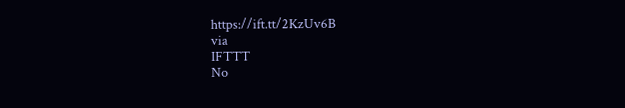https://ift.tt/2KzUv6B
via
IFTTT
No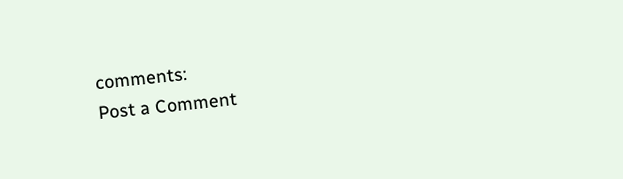comments:
Post a Comment